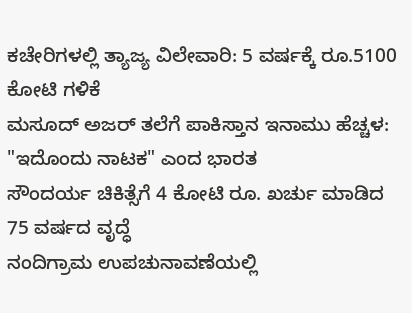ಕಚೇರಿಗಳಲ್ಲಿ ತ್ಯಾಜ್ಯ ವಿಲೇವಾರಿ: 5 ವರ್ಷಕ್ಕೆ ರೂ.5100 ಕೋಟಿ ಗಳಿಕೆ
ಮಸೂದ್ ಅಜರ್ ತಲೆಗೆ ಪಾಕಿಸ್ತಾನ ಇನಾಮು ಹೆಚ್ಚಳ: "ಇದೊಂದು ನಾಟಕ" ಎಂದ ಭಾರತ
ಸೌಂದರ್ಯ ಚಿಕಿತ್ಸೆಗೆ 4 ಕೋಟಿ ರೂ. ಖರ್ಚು ಮಾಡಿದ 75 ವರ್ಷದ ವೃದ್ಧೆ
ನಂದಿಗ್ರಾಮ ಉಪಚುನಾವಣೆಯಲ್ಲಿ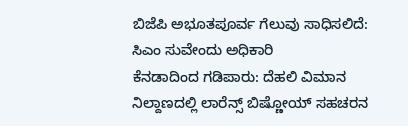ಬಿಜೆಪಿ ಅಭೂತಪೂರ್ವ ಗೆಲುವು ಸಾಧಿಸಲಿದೆ: ಸಿಎಂ ಸುವೇಂದು ಅಧಿಕಾರಿ
ಕೆನಡಾದಿಂದ ಗಡಿಪಾರು: ದೆಹಲಿ ವಿಮಾನ ನಿಲ್ದಾಣದಲ್ಲಿ ಲಾರೆನ್ಸ್ ಬಿಷ್ಣೋಯ್ ಸಹಚರನ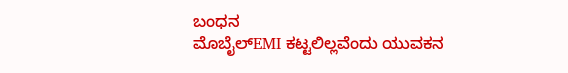ಬಂಧನ
ಮೊಬೈಲ್EMI ಕಟ್ಟಲಿಲ್ಲವೆಂದು ಯುವಕನ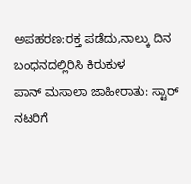ಅಪಹರಣ:ರಕ್ತ ಪಡೆದು,ನಾಲ್ಕು ದಿನ ಬಂಧನದಲ್ಲಿರಿಸಿ ಕಿರುಕುಳ
ಪಾನ್ ಮಸಾಲಾ ಜಾಹೀರಾತು: ಸ್ಟಾರ್ ನಟರಿಗೆ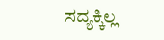ಸದ್ಯಕ್ಕಿಲ್ಲ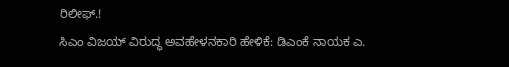ರಿಲೀಫ್.!
ಸಿಎಂ ವಿಜಯ್ ವಿರುದ್ಧ ಅವಹೇಳನಕಾರಿ ಹೇಳಿಕೆ: ಡಿಎಂಕೆ ನಾಯಕ ಎ.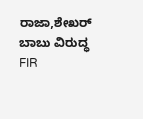ರಾಜಾ,ಶೇಖರ್ ಬಾಬು ವಿರುದ್ಧ FIR